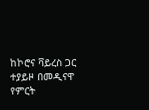ከኮሮና ቫይረስ ጋር ተያይዞ በመዲናዋ የምርት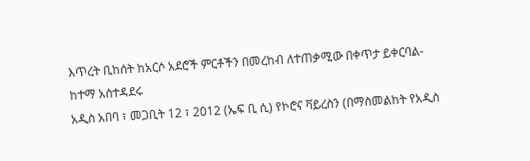እጥረት ቢከሰት ከአርሶ አደሮች ምርቶችን በመረከብ ለተጠቃሚው በቀጥታ ይቀርባል- ከተማ አስተዳደሩ
አዲስ አበባ ፣ መጋቢት 12 ፣ 2012 (ኤፍ ቢ ሲ) የኮሮና ቫይረስን (በማስመልከት የአዲስ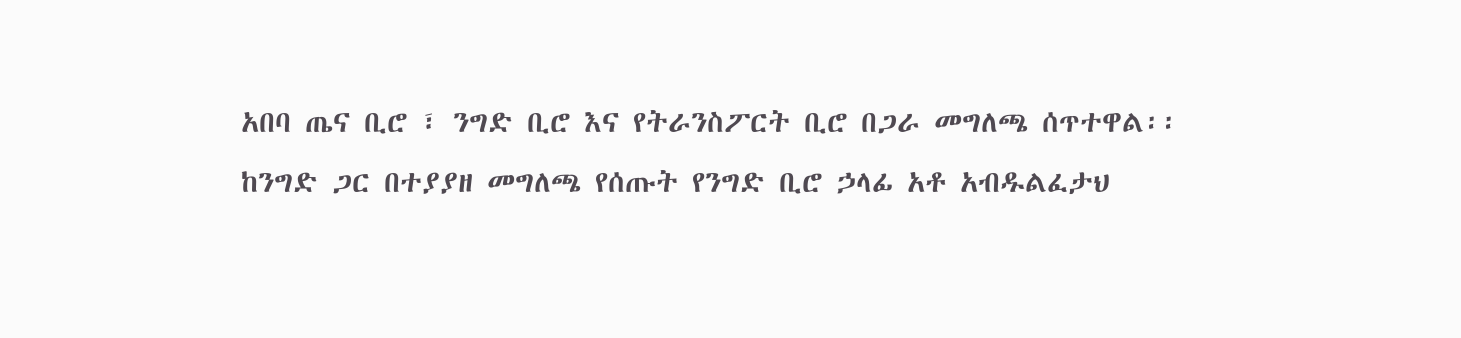አበባ ጤና ቢሮ ፣ ንግድ ቢሮ እና የትራንስፖርት ቢሮ በጋራ መግለጫ ሰጥተዋል፡፡
ከንግድ ጋር በተያያዘ መግለጫ የሰጡት የንግድ ቢሮ ኃላፊ አቶ አብዱልፈታህ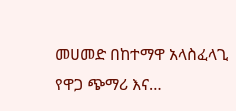መሀመድ በከተማዋ አላስፈላጊ የዋጋ ጭማሪ እና…